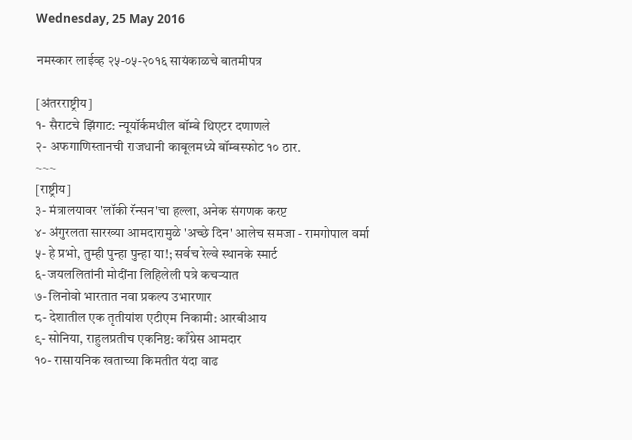Wednesday, 25 May 2016

नमस्कार लाईव्ह २५-०५-२०१६ सायंकाळचे बातमीपत्र

[अंतरराष्ट्रीय]
१- सैराटचे झिंगाट: न्यूयॉर्कमधील बॉम्बे थिएटर दणाणले
२- अफगाणिस्तानची राजधानी काबूलमध्ये बॉम्बस्फोट १० ठार.
~~~
[राष्ट्रीय]
३- मंत्रालयावर 'लॉकी रॅन्सन'चा हल्ला, अनेक संगणक करप्ट
४- अंगुरलता सारख्या आमदारामुळे 'अच्छे दिन' आलेच समजा - रामगोपाल वर्मा
५- हे प्रभो, तुम्ही पुन्हा पुन्हा या!; सर्वच रेल्वे स्थानके स्मार्ट
६- जयललितांनी मोदींना लिहिलेली पत्रे कचऱ्यात
७- लिनोवो भारतात नवा प्रकल्प उभारणार
८- देशातील एक तृतीयांश एटीएम निकामी: आरबीआय
९- सोनिया, राहुलप्रतीच एकनिष्ठ: काँग्रेस आमदार
१०- रासायनिक खताच्या किमतीत यंदा वाढ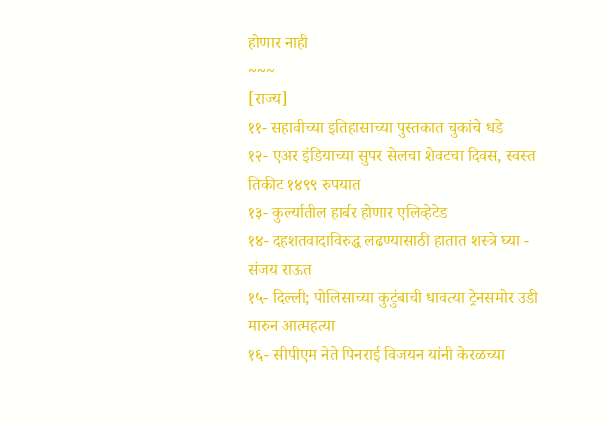होणार नाही
~~~
[राज्य]
११- सहावीच्या इतिहासाच्या पुस्तकात चुकांचे धडे
१२- एअर इंडियाच्या सुपर सेलचा शेवटचा दिवस, स्वस्त तिकीट १४९९ रुपयात
१३- कुर्ल्यातील हार्बर होणार एलिव्हेटेड
१४- दहशतवादाविरुद्ध लढण्यासाठी हातात शस्त्रे घ्या - संजय राऊत
१५- दिल्ली; पोलिसाच्या कुटुंबाची धावत्या ट्रेनसमोर उडी मारुन आत्महत्या
१६- सीपीएम नेते पिनराई विजयन यांनी केरळच्या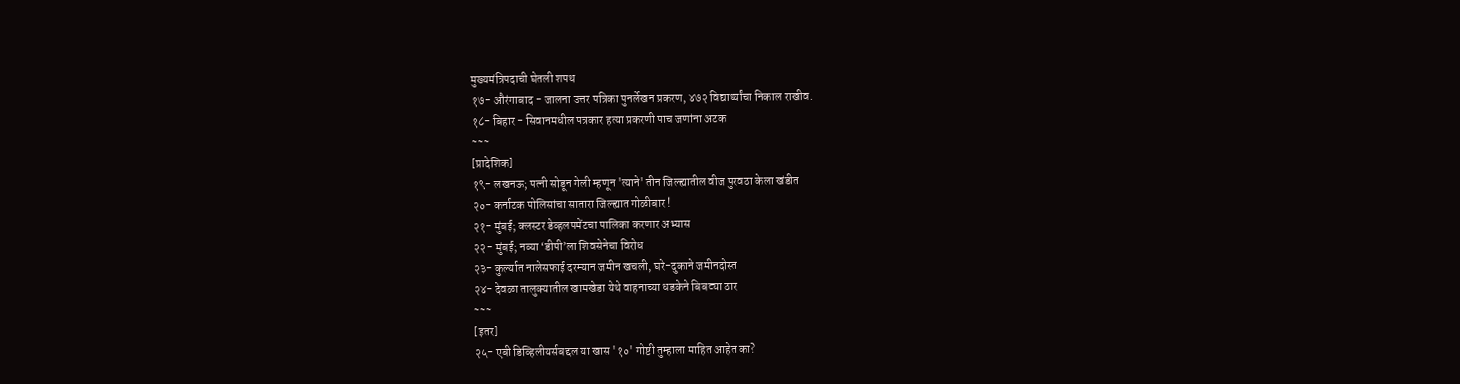मुख्यमंत्रिपदाची घेतली शपथ
१७- औरंगाबाद - जालना उत्तर पत्रिका पुनर्लेखन प्रकरण, ४७२ विद्यार्थ्यांचा निकाल राखीव.
१८- बिहार - सिवानमधील पत्रकार हत्या प्रकरणी पाच जणांना अटक
~~~
[प्रादेशिक]
१९- लखनऊ; पत्नी सोडून गेली म्हणून 'त्याने' तीन जिल्ह्यातील वीज पुरवठा केला खंडीत
२०- कर्नाटक पोलिसांचा सातारा जिल्ह्यात गोळीबार !
२१- मुंबई; क्लस्टर डेव्हलपमेंटचा पालिका करणार अभ्यास
२२- मुंबई; नव्या ‘डीपी’ला शिवसेनेचा विरोध
२३- कुर्ल्यात नालेसफाई दरम्यान जमीन खचली, घरे-दुकाने जमीनदोस्त
२४- देवळा तालुक्यातील खामखेडा येथे वाहनाच्या धडकेने बिबट्या ठार
~~~
[इतर]
२५- एबी डिव्हिलीयर्सबद्दल या खास '१०' गोष्टी तुम्हाला माहित आहेत का?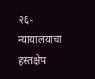२६- न्यायालयाचा हस्तक्षेप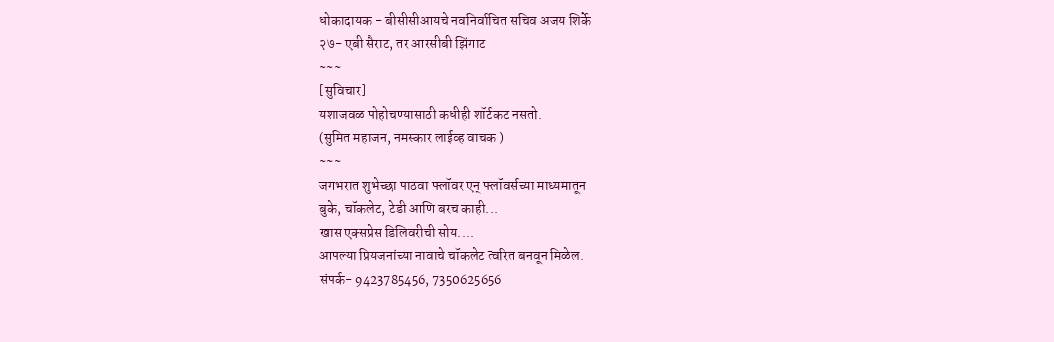धोकादायक - बीसीसीआयचे नवनिर्वाचित सचिव अजय शिर्के
२७- एबी सैराट, तर आरसीबी झिंगाट
~~~
[सुविचार]
यशाजवळ पोहोचण्यासाठी कधीही शॉर्टकट नसतो.
(सुमित महाजन, नमस्कार लाईव्ह वाचक )
~~~
जगभरात शुभेच्छा पाठवा फ्लॉवर एन् फ्लॉवर्सच्या माध्यमातून
बुके, चॉकलेट, टेडी आणि बरच काही...
खास एक्सप्रेस डिलिवरीची सोय....
आपल्या प्रियजनांच्या नावाचे चॉकलेट त्वरित बनवून मिळेल.
संपर्क- 9423785456, 7350625656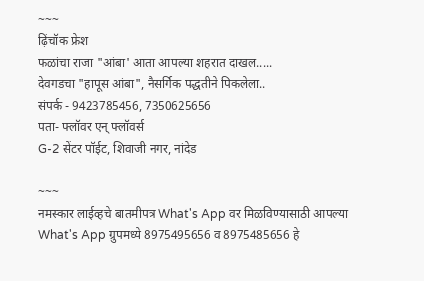~~~
ढ़िंचॉक फ्रेश
फळांचा राजा "आंबा' आता आपल्या शहरात दाखल.....
देवगडचा "हापूस आंबा", नैसर्गिक पद्धतीने पिकलेला..
संपर्क - 9423785456, 7350625656
पता- फ्लॉवर एन् फ्लॉवर्स
G-2 सेंटर पॉईट, शिवाजी नगर, नांदेड

~~~
नमस्कार लाईव्हचे बातमीपत्र What's App वर मिळविण्यासाठी आपल्या What's App ग्रुपमध्ये 8975495656 व 8975485656 हे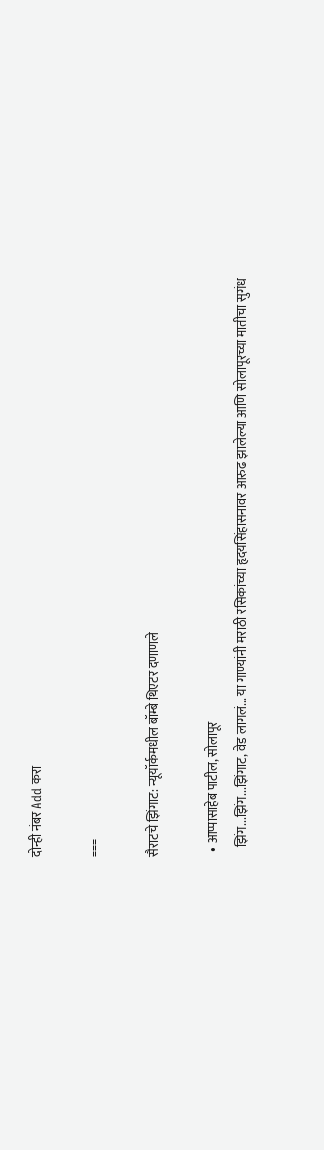दोन्ही नंबर Add करा

===

सैराटचे झिंगाट: न्यूयॉर्कमधील बॉम्बे थिएटर दणाणले

  • आप्पासाहेब पाटील, सोलापूर
    झिंग...झिंग...झिंगाट, वेड लागलं... या गाण्यांनी मराठी रसिकांच्या हृदयसिंहासनावर आरुढ झालेल्या आणि सोलापूरच्या मातीचा सुगंध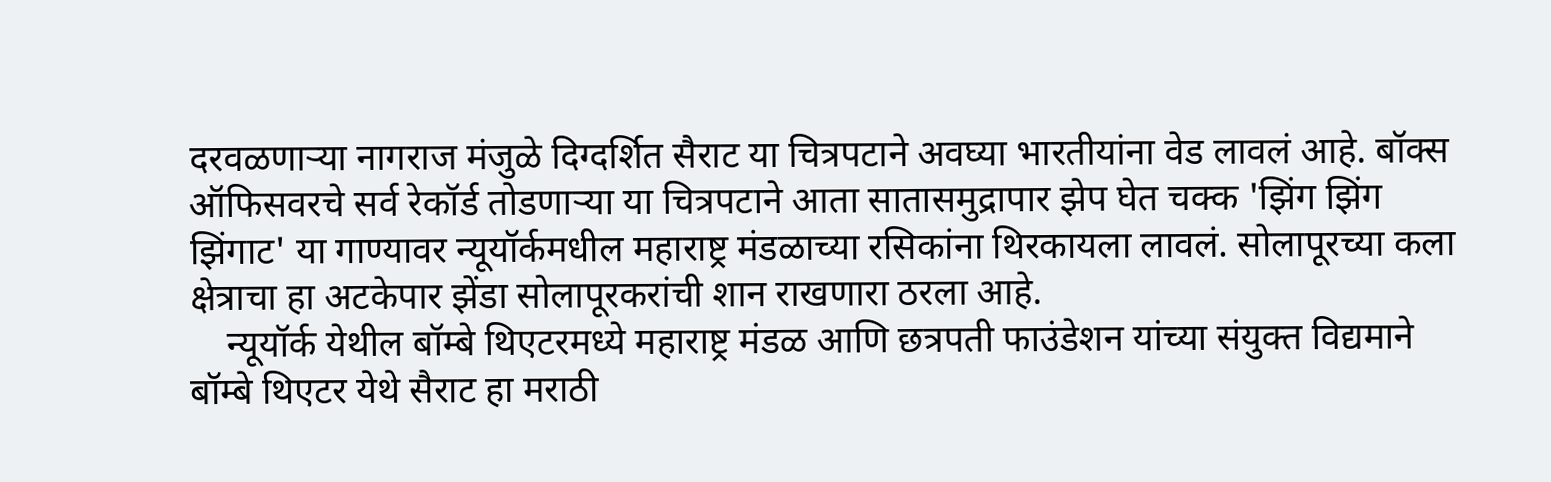दरवळणार्‍या नागराज मंजुळे दिग्दर्शित सैराट या चित्रपटाने अवघ्या भारतीयांना वेड लावलं आहे. बॉक्स ऑफिसवरचे सर्व रेकॉर्ड तोडणार्‍या या चित्रपटाने आता सातासमुद्रापार झेप घेत चक्क 'झिंग झिंग झिंगाट' या गाण्यावर न्यूयॉर्कमधील महाराष्ट्र मंडळाच्या रसिकांना थिरकायला लावलं. सोलापूरच्या कला क्षेत्राचा हा अटकेपार झेंडा सोलापूरकरांची शान राखणारा ठरला आहे.
    न्यूयॉर्क येथील बॉम्बे थिएटरमध्ये महाराष्ट्र मंडळ आणि छत्रपती फाउंडेशन यांच्या संयुक्त विद्यमाने बॉम्बे थिएटर येथे सैराट हा मराठी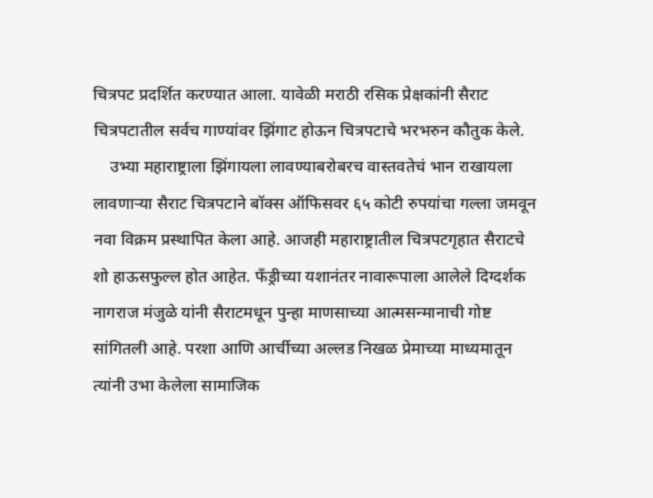चित्रपट प्रदर्शित करण्यात आला. यावेळी मराठी रसिक प्रेक्षकांनी सैराट चित्रपटातील सर्वच गाण्यांवर झिंगाट होऊन चित्रपटाचे भरभरुन कौतुक केले.
    उभ्या महाराष्ट्राला झिंगायला लावण्याबरोबरच वास्तवतेचं भान राखायला लावणार्‍या सैराट चित्रपटाने बॉक्स ऑफिसवर ६५ कोटी रुपयांचा गल्ला जमवून नवा विक्रम प्रस्थापित केला आहे. आजही महाराष्ट्रातील चित्रपटगृहात सैराटचे शो हाऊसफुल्ल होत आहेत. फँड्रीच्या यशानंतर नावारूपाला आलेले दिग्दर्शक नागराज मंजुळे यांनी सैराटमधून पुन्हा माणसाच्या आत्मसन्मानाची गोष्ट सांगितली आहे. परशा आणि आर्चीच्या अल्लड निखळ प्रेमाच्या माध्यमातून त्यांनी उभा केलेला सामाजिक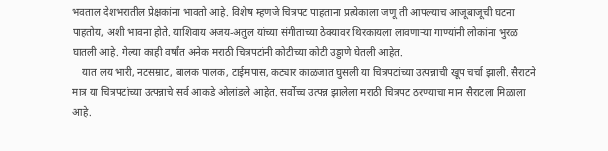भवताल देशभरातील प्रेक्षकांना भावतो आहे. विशेष म्हणजे चित्रपट पाहताना प्रत्येकाला जणू ती आपल्याच आजूबाजूची घटना पाहतोय, अशी भावना होते. याशिवाय अजय-अतुल यांच्या संगीताच्या ठेक्यावर थिरकायला लावणार्‍या गाण्यांनी लोकांना भुरळ घातली आहे. गेल्या काही वर्षांत अनेक मराठी चित्रपटांनी कोटीच्या कोटी उड्डाणे घेतली आहेत.
    यात लय भारी, नटसम्राट, बालक पालक, टाईमपास, कट्यार काळजात घुसली या चित्रपटांच्या उत्पन्नाची खूप चर्चा झाली. सैराटने मात्र या चित्रपटांच्या उत्पन्नाचे सर्व आकडे ओलांडले आहेत. सर्वोच्च उत्पन्न झालेला मराठी चित्रपट ठरण्याचा मान सैराटला मिळाला आहे.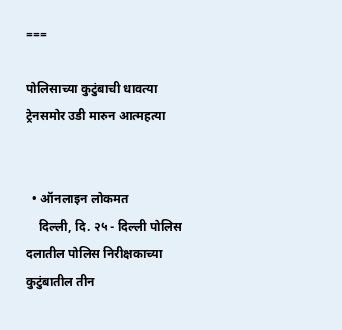===

पोलिसाच्या कुटुंबाची धावत्या ट्रेनसमोर उडी मारुन आत्महत्या


  • ऑनलाइन लोकमत
    दिल्ली, दि. २५ - दिल्ली पोलिस दलातील पोलिस निरीक्षकाच्या कुटुंबातील तीन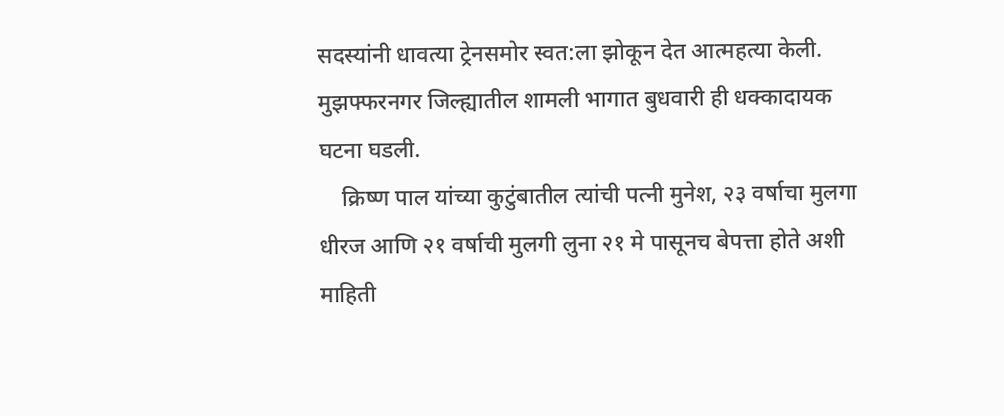सदस्यांनी धावत्या ट्रेनसमोर स्वत:ला झोकून देत आत्महत्या केली. मुझफ्फरनगर जिल्ह्यातील शामली भागात बुधवारी ही धक्कादायक घटना घडली.
    क्रिष्ण पाल यांच्या कुटुंबातील त्यांची पत्नी मुनेश, २३ वर्षाचा मुलगा धीरज आणि २१ वर्षाची मुलगी लुना २१ मे पासूनच बेपत्ता होते अशी माहिती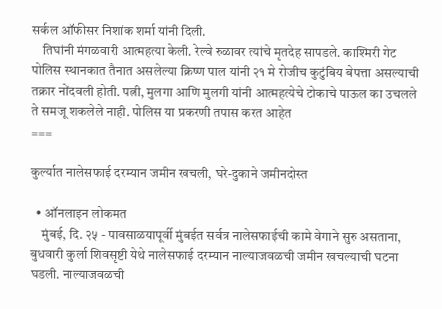सर्कल ऑफीसर निशांक शर्मा यांनी दिली.
    तिघांनी मंगळवारी आत्महत्या केली. रेल्वे रुळावर त्यांचे मृतदेह सापडले. काश्मिरी गेट पोलिस स्थानकात तैनात असलेल्या क्रिष्ण पाल यांनी २१ मे रोजीच कुटुंबिय बेपत्ता असल्याची तक्रार नोंदवली होती. पत्नी, मुलगा आणि मुलगी यांनी आत्महत्येचे टोकाचे पाऊल का उचलले ते समजू शकलेले नाही. पोलिस या प्रकरणी तपास करत आहेत
===

कुर्ल्यात नालेसफाई दरम्यान जमीन खचली, घरे-दुकाने जमीनदोस्त

  • ऑनलाइन लोकमत
    मुंबई, दि. २५ - पावसाळयापूर्वी मुंबईत सर्वत्र नालेसफाईची कामे वेगाने सुरु असताना, बुधवारी कुर्ला शिवसृष्टी येथे नालेसफाई दरम्यान नाल्याजवळची जमीन खचल्याची घटना घडली. नाल्याजवळची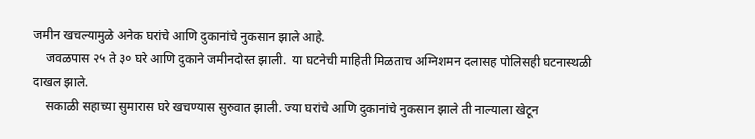जमीन खचल्यामुळे अनेक घरांचे आणि दुकानांचे नुकसान झाले आहे.
    जवळपास २५ ते ३० घरे आणि दुकाने जमीनदोस्त झाली.  या घटनेची माहिती मिळताच अग्निशमन दलासह पोलिसही घटनास्थळी दाखल झाले.
    सकाळी सहाच्या सुमारास घरे खचण्यास सुरुवात झाली. ज्या घरांचे आणि दुकानांचे नुकसान झाले ती नाल्याला खेटून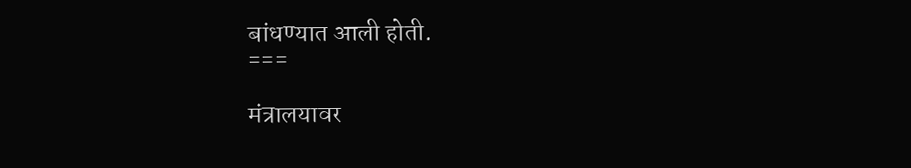बांधण्यात आली होती.
===

मंत्रालयावर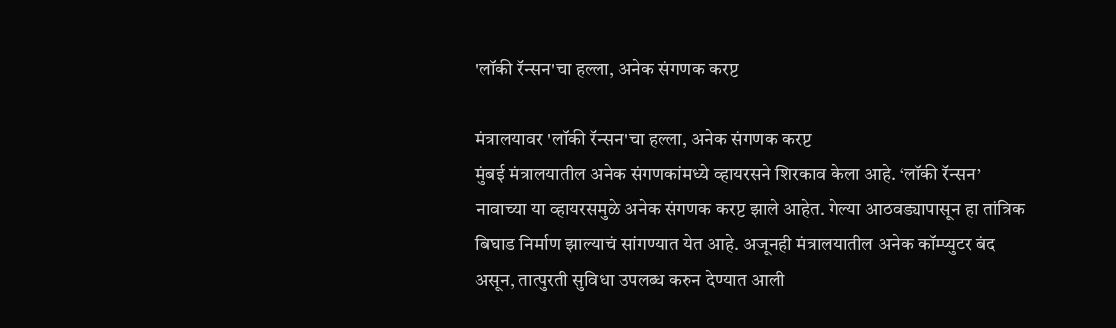'लॉकी रॅन्सन'चा हल्ला, अनेक संगणक करप्ट

मंत्रालयावर 'लॉकी रॅन्सन'चा हल्ला, अनेक संगणक करप्ट
मुंबई मंत्रालयातील अनेक संगणकांमध्ये व्हायरसने शिरकाव केला आहे. ‘लॉकी रॅन्सन’ नावाच्या या व्हायरसमुळे अनेक संगणक करप्ट झाले आहेत. गेल्या आठवड्यापासून हा तांत्रिक बिघाड निर्माण झाल्याचं सांगण्यात येत आहे. अजूनही मंत्रालयातील अनेक कॉम्प्युटर बंद असून, तात्पुरती सुविधा उपलब्ध करुन देण्यात आली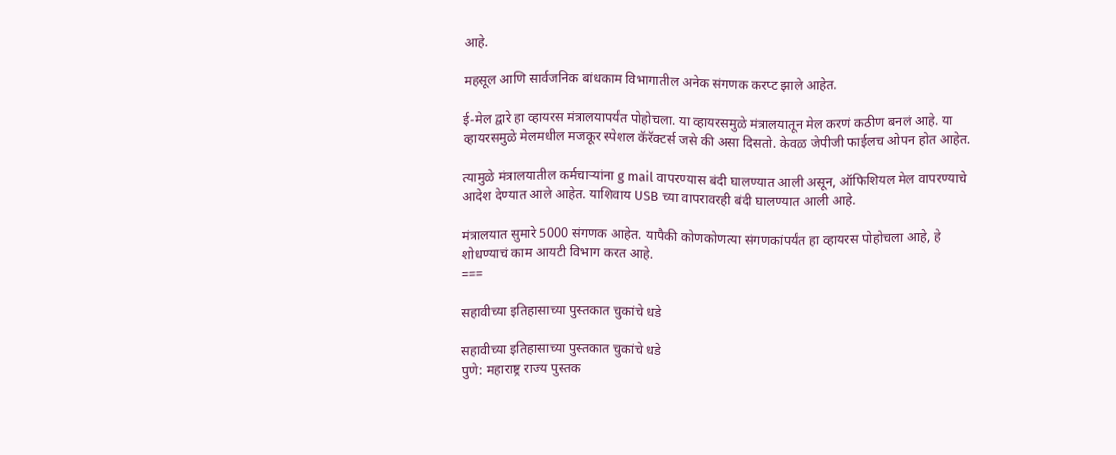आहे.

महसूल आणि सार्वजनिक बांधकाम विभागातील अनेक संगणक करप्ट झाले आहेत.

ई-मेल द्वारे हा व्हायरस मंत्रालयापर्यंत पोहोचला. या व्हायरसमुळे मंत्रालयातून मेल करणं कठीण बनलं आहे. या व्हायरसमुळे मेलमधील मजकूर स्पेशल कॅरॅक्टर्स जसे की असा दिसतो. केवळ जेपीजी फाईलच ओपन होत आहेत.

त्यामुळे मंत्रालयातील कर्मचाऱ्यांना g mail वापरण्यास बंदी घालण्यात आली असून, ऑफिशियल मेल वापरण्याचे आदेश देण्यात आले आहेत. याशिवाय USB च्या वापरावरही बंदी घालण्यात आली आहे.

मंत्रालयात सुमारे 5000 संगणक आहेत. यापैकी कोणकोणत्या संगणकांपर्यंत हा व्हायरस पोहोचला आहे, हे शोधण्याचं काम आयटी विभाग करत आहे.
===

सहावीच्या इतिहासाच्या पुस्तकात चुकांचे धडे

सहावीच्या इतिहासाच्या पुस्तकात चुकांचे धडे
पुणे: महाराष्ट्र राज्य पुस्तक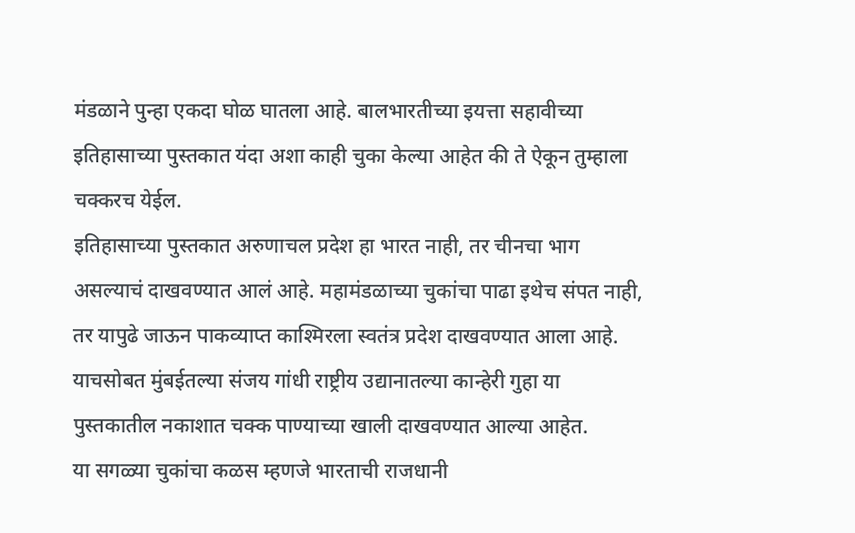मंडळाने पुन्हा एकदा घोळ घातला आहे. बालभारतीच्या इयत्ता सहावीच्या इतिहासाच्या पुस्तकात यंदा अशा काही चुका केल्या आहेत की ते ऐकून तुम्हाला चक्करच येईल.
इतिहासाच्या पुस्तकात अरुणाचल प्रदेश हा भारत नाही, तर चीनचा भाग असल्याचं दाखवण्यात आलं आहे. महामंडळाच्या चुकांचा पाढा इथेच संपत नाही, तर यापुढे जाऊन पाकव्याप्त काश्मिरला स्वतंत्र प्रदेश दाखवण्यात आला आहे.
याचसोबत मुंबईतल्या संजय गांधी राष्ट्रीय उद्यानातल्या कान्हेरी गुहा या पुस्तकातील नकाशात चक्क पाण्याच्या खाली दाखवण्यात आल्या आहेत.
या सगळ्या चुकांचा कळस म्हणजे भारताची राजधानी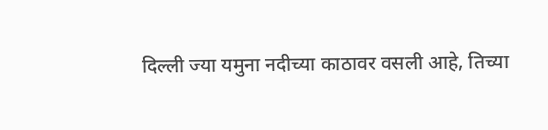दिल्ली ज्या यमुना नदीच्या काठावर वसली आहे, तिच्या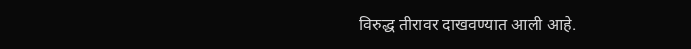विरुद्ध तीरावर दाखवण्यात आली आहे.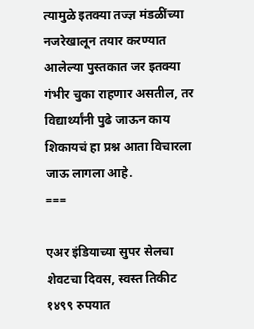त्यामुळे इतक्या तज्ज्ञ मंडळींच्या नजरेखालून तयार करण्यात आलेल्या पुस्तकात जर इतक्या गंभीर चुका राहणार असतील, तर विद्यार्थ्यांनी पुढे जाऊन काय शिकायचं हा प्रश्न आता विचारला जाऊ लागला आहे.
===

एअर इंडियाच्या सुपर सेलचा शेवटचा दिवस, स्वस्त तिकीट १४९९ रुपयात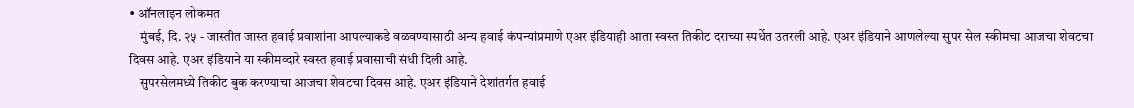• ऑनलाइन लोकमत
    मुंबई, दि. २५ - जास्तीत जास्त हवाई प्रवाशांना आपल्याकडे वळवण्यासाठी अन्य हवाई कंपन्यांप्रमाणे एअर इंडियाही आता स्वस्त तिकीट दराच्या स्पर्धेत उतरली आहे. एअर इंडियाने आणलेल्या सुपर सेल स्कीमचा आजचा शेवटचा दिवस आहे. एअर इंडियाने या स्कीमव्दारे स्वस्त हवाई प्रवासाची संधी दिली आहे.
    सुपरसेलमध्ये तिकीट बुक करण्याचा आजचा शेवटचा दिवस आहे. एअर इंडियाने देशांतर्गत हवाई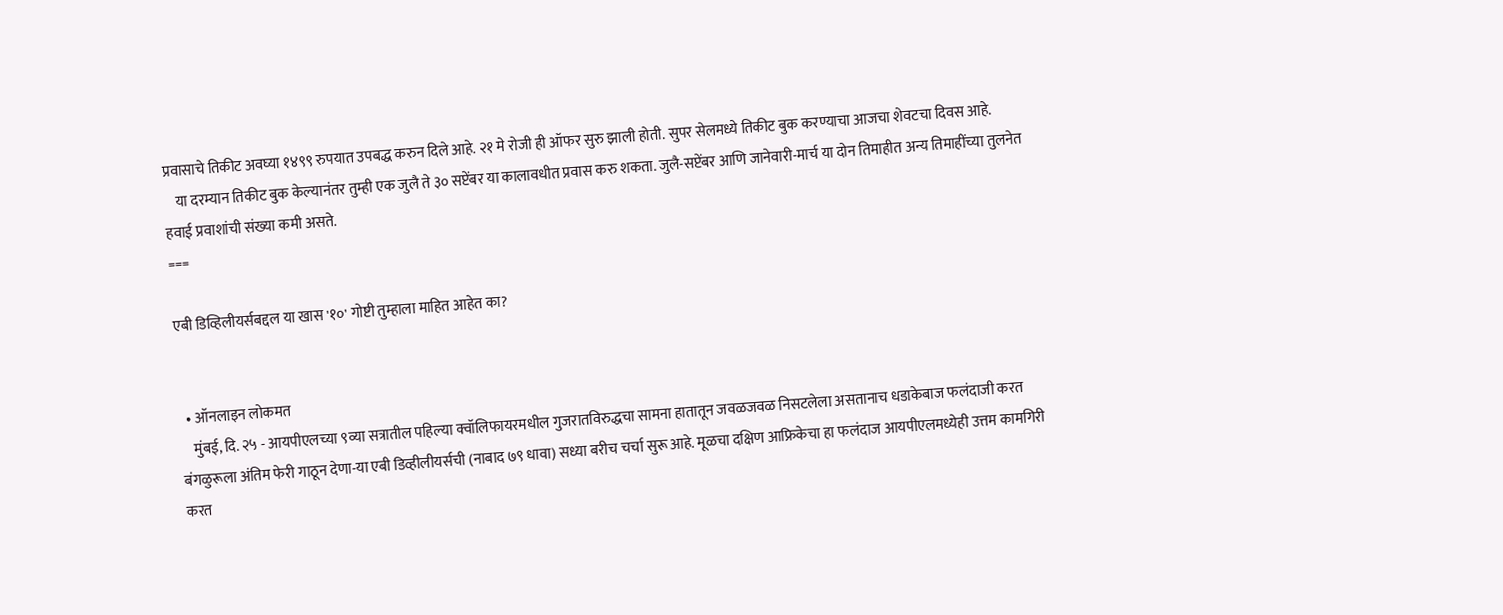प्रवासाचे तिकीट अवघ्या १४९९ रुपयात उपबद्ध करुन दिले आहे. २१ मे रोजी ही ऑफर सुरु झाली होती. सुपर सेलमध्ये तिकीट बुक करण्याचा आजचा शेवटचा दिवस आहे.
    या दरम्यान तिकीट बुक केल्यानंतर तुम्ही एक जुलै ते ३० सप्टेंबर या कालावधीत प्रवास करु शकता. जुलै-सप्टेंबर आणि जानेवारी-मार्च या दोन तिमाहीत अन्य तिमाहींच्या तुलनेत हवाई प्रवाशांची संख्या कमी असते.
===

एबी डिव्हिलीयर्सबद्दल या खास '१०' गोष्टी तुम्हाला माहित आहेत का?


  • ऑनलाइन लोकमत
    मुंबई, दि. २५ - आयपीएलच्या ९व्या सत्रातील पहिल्या क्वॉलिफायरमधील गुजरातविरुद्धचा सामना हातातून जवळजवळ निसटलेला असतानाच धडाकेबाज फलंदाजी करत बंगळुरूला अंतिम फेरी गाठून देणा-या एबी डिव्हीलीयर्सची (नाबाद ७९ धावा) सध्या बरीच चर्चा सुरू आहे. मूळचा दक्षिण आफ्रिकेचा हा फलंदाज आयपीएलमध्येही उत्तम कामगिरी करत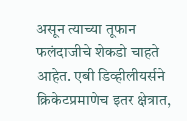असून त्याच्या तूफान फलंदाजीचे शेकडो चाहते आहेत. एबी डिव्हीलीयर्सने क्रिकेटप्रमाणेच इतर क्षेत्रात,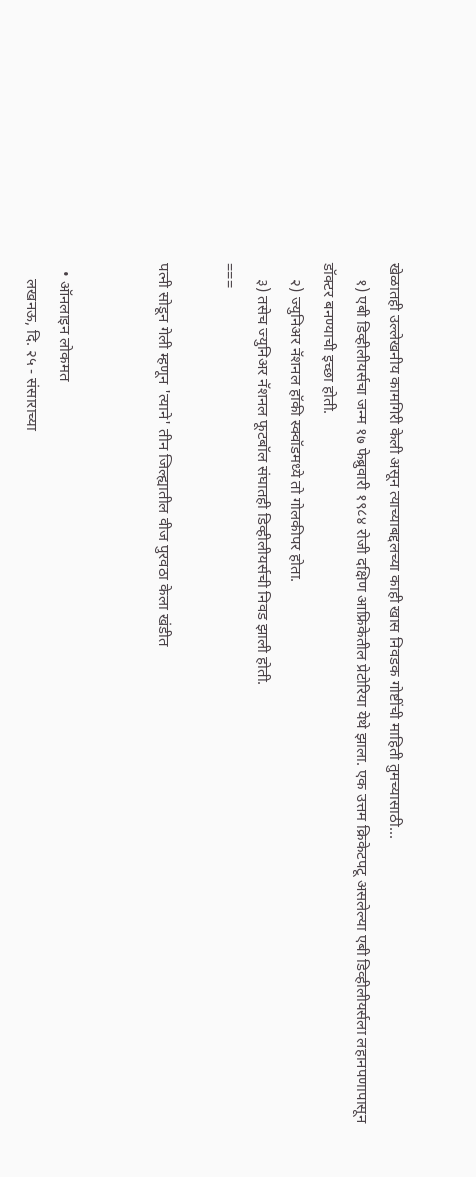खेळातही उल्लेखनीय कामगिरी केली असून त्याच्याबद्दलच्या काही खास निवडक गोष्टींची माहिती तुमच्यासाठी...
    १) एबी डिव्हीलीयर्सचा जन्म १७ फेब्रुवारी १९८४ रोजी दक्षिण आफ्रिकेतील प्रेटोरिया येथे झाला. एक उत्तम क्रिकेटपटू असलेल्या एबी डिव्हीलीयर्सला लहानपणापासून डॉक्टर बनण्याची इच्छा होती.
    २) ज्युनिअर नॅशनल हॉकी स्क्वॉडमध्ये तो गोलकीपर होता.
    ३) तसेच ज्युनिअर नॅशनल फूटबॉल संघातही डिव्हीलीयर्सची निवड झाली होती.
===

पत्नी सोडून गेली म्हणून 'त्याने' तीन जिल्ह्यातील वीज पुरवठा केला खंडीत


  • ऑनलाइन लोकमत
    लखनऊ, दि. २५ - संसाराच्या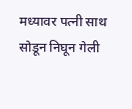मध्यावर पत्नी साथ सोडून निघून गेली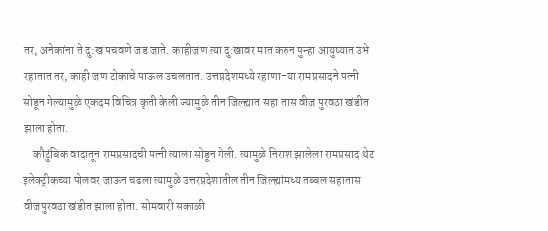तर, अनेकांना ते दु:ख पचवणे जड जाते. काहीजण त्या दु:खावर मात करुन पुन्हा आयुष्यात उभे रहातात तर, काही जण टोकाचे पाऊल उचलतात. उत्तप्रदेशमध्ये रहाणा-या रामप्रसादने पत्नी सोडून गेल्यामुळे एकदम विचित्र कृती केली ज्यामुळे तीन जिल्ह्यात सहा तास वीज पुरवठा खंडीत झाला होता.
    कौटुंबिक वादातून रामप्रसादची पत्नी त्याला सोडून गेली. त्यामुळे निराश झालेला रामप्रसाद थेट इलेक्ट्रीकच्या पोलवर जाऊन चढला त्यामुळे उत्तरप्रदेशातील तीन जिल्ह्यांमध्य तब्बल सहातास वीजपुरवठा खंडीत झाला होता. सोमवारी सकाळी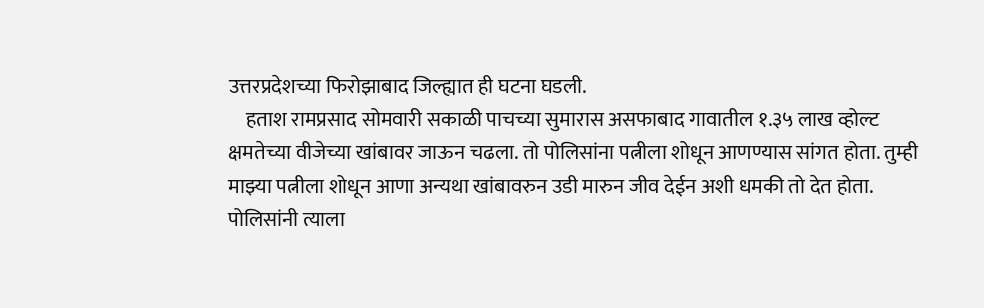उत्तरप्रदेशच्या फिरोझाबाद जिल्ह्यात ही घटना घडली.
    हताश रामप्रसाद सोमवारी सकाळी पाचच्या सुमारास असफाबाद गावातील १.३५ लाख व्होल्ट क्षमतेच्या वीजेच्या खांबावर जाऊन चढला. तो पोलिसांना पत्नीला शोधून आणण्यास सांगत होता. तुम्ही माझ्या पत्नीला शोधून आणा अन्यथा खांबावरुन उडी मारुन जीव देईन अशी धमकी तो देत होता. पोलिसांनी त्याला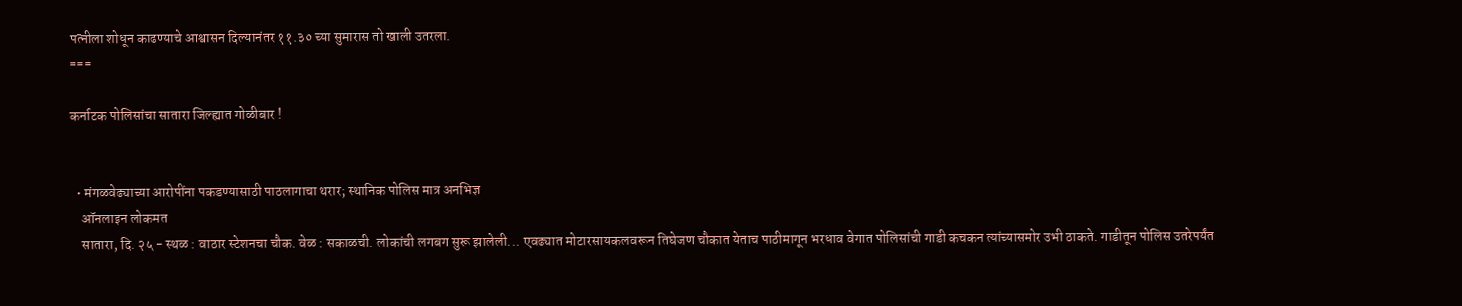पत्नीला शोधून काढण्याचे आश्वासन दिल्यानंतर ११.३० च्या सुमारास तो खाली उतरला.
===

कर्नाटक पोलिसांचा सातारा जिल्ह्यात गोळीबार !


  • मंगळवेढ्याच्या आरोपींना पकडण्यासाठी पाठलागाचा थरार; स्थानिक पोलिस मात्र अनभिज्ञ
    ऑनलाइन लोकमत
    सातारा, दि. २५ - स्थळ : वाठार स्टेशनचा चौक. वेळ : सकाळची. लोकांची लगबग सुरू झालेली... एवढ्यात मोटारसायकलवरून तिघेजण चौकात येताच पाठीमागून भरधाव वेगात पोलिसांची गाडी कचकन त्यांच्यासमोर उभी ठाकते. गाडीतून पोलिस उतरेपर्यंत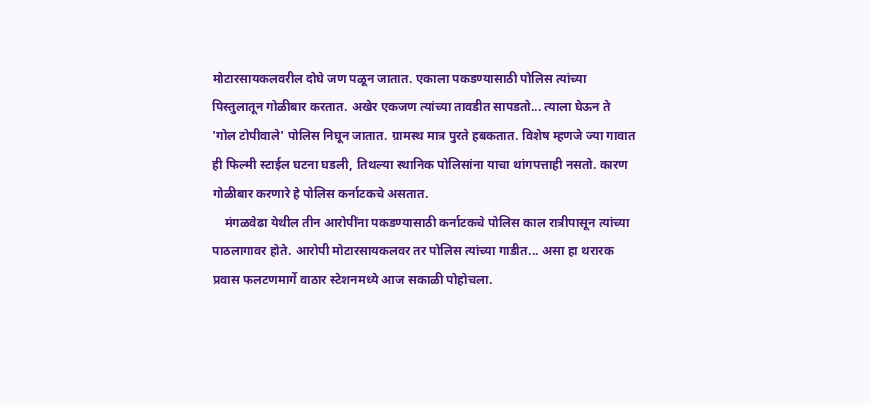मोटारसायकलवरील दोघे जण पळून जातात. एकाला पकडण्यासाठी पोलिस त्यांच्या पिस्तुलातून गोळीबार करतात. अखेर एकजण त्यांच्या तावडीत सापडतो... त्याला घेऊन ते 'गोल टोपीवाले' पोलिस निघून जातात. ग्रामस्थ मात्र पुरते हबकतात. विशेष म्हणजे ज्या गावात ही फिल्मी स्टाईल घटना घडली, तिथल्या स्थानिक पोलिसांना याचा थांगपत्ताही नसतो. कारण गोळीबार करणारे हे पोलिस कर्नाटकचे असतात.
    मंगळवेढा येथील तीन आरोपींना पकडण्यासाठी कर्नाटकचे पोलिस काल रात्रीपासून त्यांच्या पाठलागावर होते. आरोपी मोटारसायकलवर तर पोलिस त्यांच्या गाडीत... असा हा थरारक प्रवास फलटणमार्गे वाठार स्टेशनमध्ये आज सकाळी पोहोचला.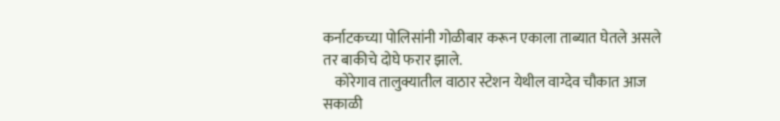कर्नाटकच्या पोलिसांनी गोळीबार करून एकाला ताब्यात घेतले असले तर बाकीचे दोघे फरार झाले.
    कोरेगाव तालुक्यातील वाठार स्टेशन येथील वाग्देव चौकात आज सकाळी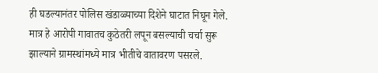ही घडल्यानंतर पोलिस खंडाळ्याच्या दिशेने घाटात निघून गेले. मात्र हे आरोपी गावातच कुठेतरी लपून बसल्याची चर्चा सुरू झाल्याने ग्रामस्थांमध्ये मात्र भीतीचे वातावरण पसरले.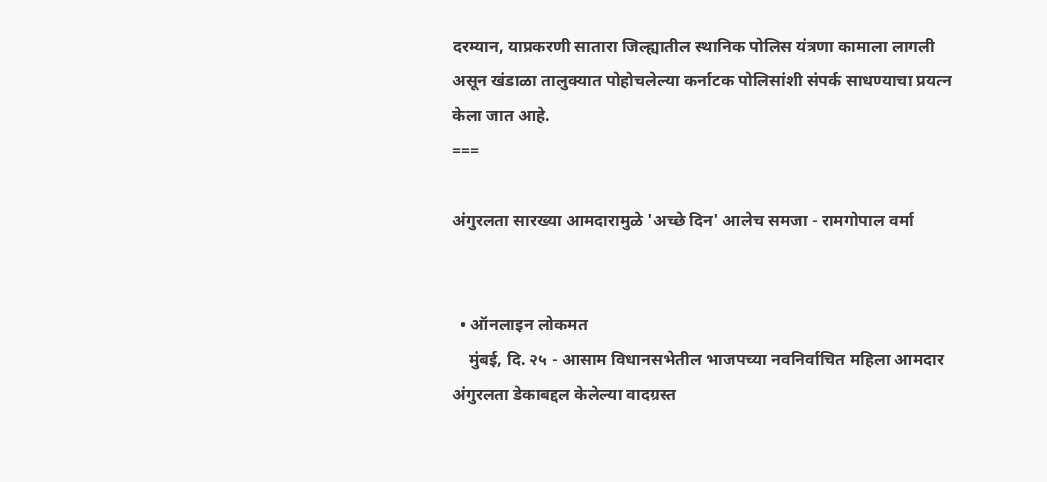दरम्यान, याप्रकरणी सातारा जिल्ह्यातील स्थानिक पोलिस यंत्रणा कामाला लागली असून खंडाळा तालुक्यात पोहोचलेल्या कर्नाटक पोलिसांशी संपर्क साधण्याचा प्रयत्न केला जात आहे.
===

अंगुरलता सारख्या आमदारामुळे 'अच्छे दिन' आलेच समजा - रामगोपाल वर्मा


  • ऑनलाइन लोकमत
    मुंबई, दि. २५ - आसाम विधानसभेतील भाजपच्या नवनिर्वाचित महिला आमदार अंगुरलता डेकाबद्दल केलेल्या वादग्रस्त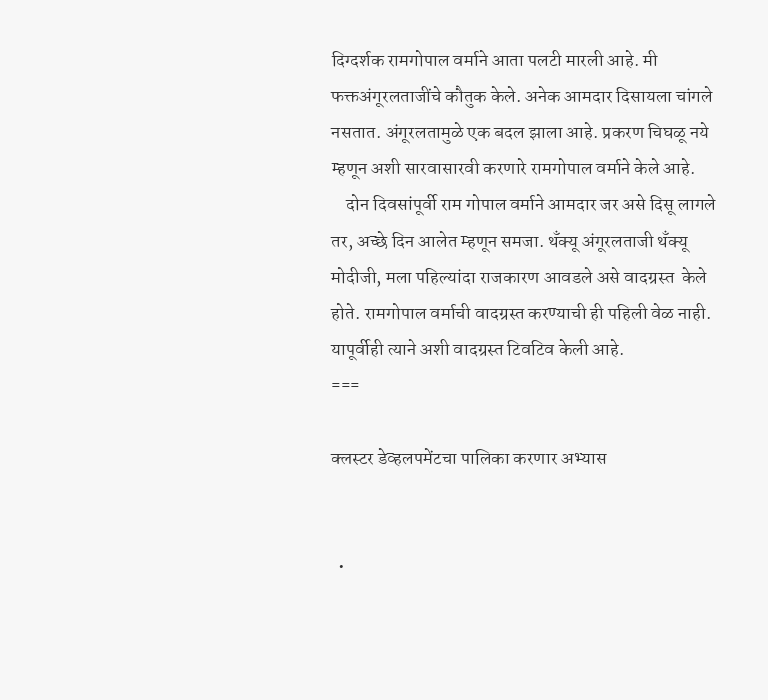दिग्दर्शक रामगोपाल वर्माने आता पलटी मारली आहे. मी फक्तअंगूरलताजींचे कौतुक केले. अनेक आमदार दिसायला चांगले नसतात. अंगूरलतामुळे एक बदल झाला आहे. प्रकरण चिघळू नये म्हणून अशी सारवासारवी करणारे रामगोपाल वर्माने केले आहे.
    दोन दिवसांपूर्वी राम गोपाल वर्माने आमदार जर असे दिसू लागले तर, अच्छे दिन आलेत म्हणून समजा. थँक्यू अंगूरलताजी थँक्यू मोदीजी, मला पहिल्यांदा राजकारण आवडले असे वादग्रस्त  केले होते. रामगोपाल वर्माची वादग्रस्त करण्याची ही पहिली वेळ नाही. यापूर्वीही त्याने अशी वादग्रस्त टिवटिव केली आहे.
===

क्लस्टर डेव्हलपमेंटचा पालिका करणार अभ्यास


  •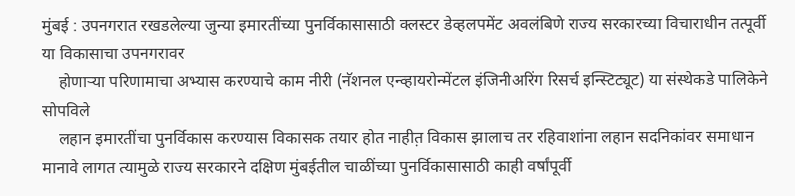मुंबई : उपनगरात रखडलेल्या जुन्या इमारतींच्या पुनर्विकासासाठी क्लस्टर डेव्हलपमेंट अवलंबिणे राज्य सरकारच्या विचाराधीन तत्पूर्वी या विकासाचा उपनगरावर
    होणाऱ्या परिणामाचा अभ्यास करण्याचे काम नीरी (नॅशनल एन्व्हायरोन्मेंटल इंजिनीअरिंग रिसर्च इन्स्टिट्यूट) या संस्थेकडे पालिकेने सोपविले
    लहान इमारतींचा पुनर्विकास करण्यास विकासक तयार होत नाहीत़ विकास झालाच तर रहिवाशांना लहान सदनिकांवर समाधान मानावे लागत त्यामुळे राज्य सरकारने दक्षिण मुंबईतील चाळींच्या पुनर्विकासासाठी काही वर्षांपूर्वी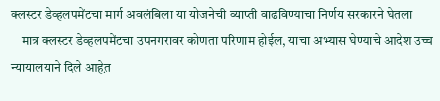क्लस्टर डेव्हलपमेंटचा मार्ग अवलंबिला या योजनेची व्याप्ती वाढविण्याचा निर्णय सरकारने घेतला
    मात्र क्लस्टर डेव्हलपमेंटचा उपनगरावर कोणता परिणाम होईल, याचा अभ्यास घेण्याचे आदेश उच्च न्यायालयाने दिले आहेत़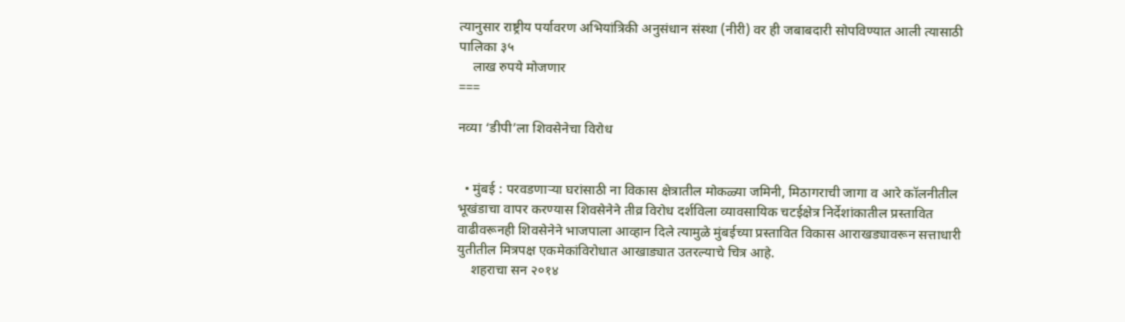त्यानुसार राष्ट्रीय पर्यावरण अभियांत्रिकी अनुसंधान संस्था (नीरी) वर ही जबाबदारी सोपविण्यात आली त्यासाठी पालिका ३५
    लाख रुपये मोजणार
===

नव्या ‘डीपी’ला शिवसेनेचा विरोध


  • मुंबई : परवडणाऱ्या घरांसाठी ना विकास क्षेत्रातील मोकळ्या जमिनी, मिठागराची जागा व आरे कॉलनीतील भूखंडाचा वापर करण्यास शिवसेनेने तीव्र विरोध दर्शविला व्यावसायिक चटईक्षेत्र निर्देशांकातील प्रस्तावित वाढीवरूनही शिवसेनेने भाजपाला आव्हान दिले त्यामुळे मुंबईच्या प्रस्तावित विकास आराखड्यावरून सत्ताधारी युतीतील मित्रपक्ष एकमेकांविरोधात आखाड्यात उतरल्याचे चित्र आहे.
    शहराचा सन २०१४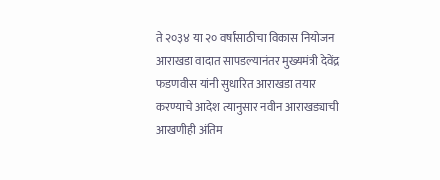ते २०३४ या २० वर्षांसाठीचा विकास नियोजन आराखडा वादात सापडल्यानंतर मुख्यमंत्री देवेंद्र फडणवीस यांनी सुधारित आराखडा तयार करण्याचे आदेश त्यानुसार नवीन आराखड्याची आखणीही अंतिम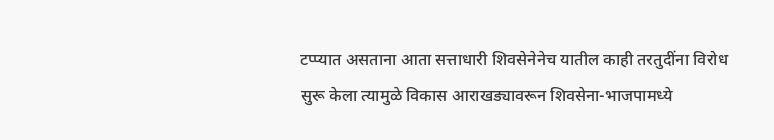टप्प्यात असताना आता सत्ताधारी शिवसेनेनेच यातील काही तरतुदींना विरोध सुरू केला त्यामुळे विकास आराखड्यावरून शिवसेना-भाजपामध्ये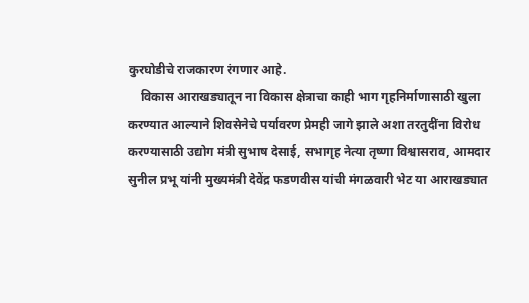कुरघोडीचे राजकारण रंगणार आहे.
    विकास आराखड्यातून ना विकास क्षेत्राचा काही भाग गृहनिर्माणासाठी खुला करण्यात आल्याने शिवसेनेचे पर्यावरण प्रेमही जागे झाले अशा तरतुदींना विरोध करण्यासाठी उद्योग मंत्री सुभाष देसाई, सभागृह नेत्या तृष्णा विश्वासराव, आमदार सुनील प्रभू यांनी मुख्यमंत्री देवेंद्र फडणवीस यांची मंगळवारी भेट या आराखड्यात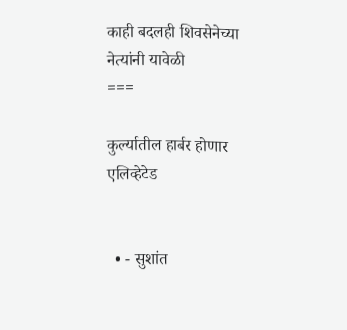काही बदलही शिवसेनेच्या नेत्यांनी यावेळी
===

कुर्ल्यातील हार्बर होणार एलिव्हेटेड


  • - सुशांत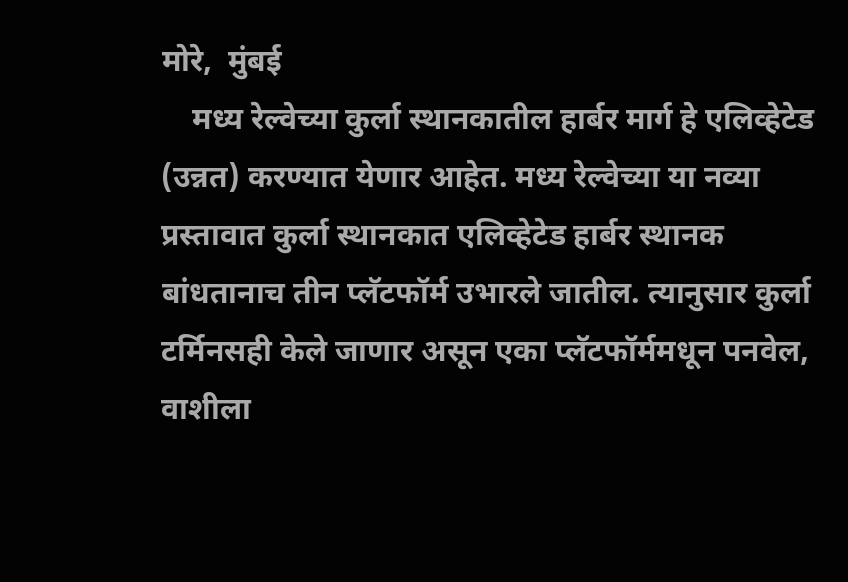मोरे,  मुंबई
    मध्य रेल्वेच्या कुर्ला स्थानकातील हार्बर मार्ग हे एलिव्हेटेड (उन्नत) करण्यात येणार आहेत. मध्य रेल्वेच्या या नव्या प्रस्तावात कुर्ला स्थानकात एलिव्हेटेड हार्बर स्थानक बांधतानाच तीन प्लॅटफॉर्म उभारले जातील. त्यानुसार कुर्ला टर्मिनसही केले जाणार असून एका प्लॅटफॉर्ममधून पनवेल, वाशीला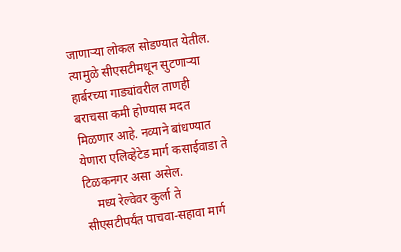जाणाऱ्या लोकल सोडण्यात येतील. त्यामुळे सीएसटीमधून सुटणाऱ्या हार्बरच्या गाड्यांवरील ताणही बराचसा कमी होण्यास मदत मिळणार आहे. नव्याने बांधण्यात येणारा एलिव्हेटेड मार्ग कसाईवाडा ते टिळकनगर असा असेल.
    मध्य रेल्वेवर कुर्ला ते सीएसटीपर्यंत पाचवा-सहावा मार्ग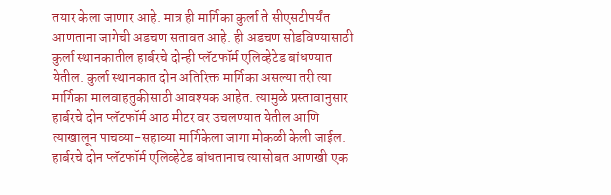तयार केला जाणार आहे. मात्र ही मार्गिका कुर्ला ते सीएसटीपर्यंत आणताना जागेची अडचण सतावत आहे. ही अडचण सोडविण्यासाठी कुर्ला स्थानकातील हार्बरचे दोन्ही प्लॅटफॉर्म एलिव्हेटेड बांधण्यात येतील. कुर्ला स्थानकात दोन अतिरिक्त मार्गिका असल्या तरी त्या मार्गिका मालवाहतुकीसाठी आवश्यक आहेत. त्यामुळे प्रस्तावानुसार हार्बरचे दोन प्लॅटफॉर्म आठ मीटर वर उचलण्यात येतील आणि त्याखालून पाचव्या-सहाव्या मार्गिकेला जागा मोकळी केली जाईल. हार्बरचे दोन प्लॅटफॉर्म एलिव्हेटेड बांधतानाच त्यासोबत आणखी एक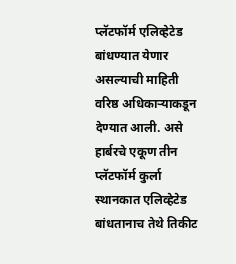प्लॅटफॉर्म एलिव्हेटेड बांधण्यात येणार असल्याची माहिती वरिष्ठ अधिकाऱ्याकडून देण्यात आली. असे हार्बरचे एकूण तीन प्लॅटफॉर्म कुर्ला स्थानकात एलिव्हेटेड बांधतानाच तेथे तिकीट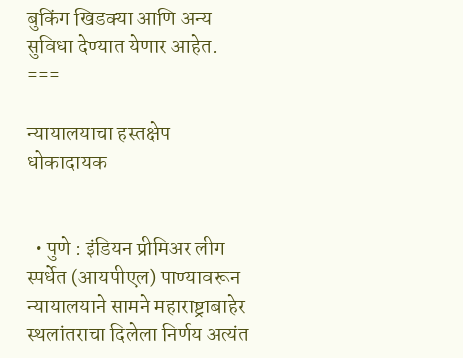बुकिंग खिडक्या आणि अन्य सुविधा देण्यात येणार आहेत.
===

न्यायालयाचा हस्तक्षेप धोकादायक


  • पुणे : इंडियन प्रीमिअर लीग स्पर्धेत (आयपीएल) पाण्यावरून न्यायालयाने सामने महाराष्ट्राबाहेर स्थलांतराचा दिलेला निर्णय अत्यंत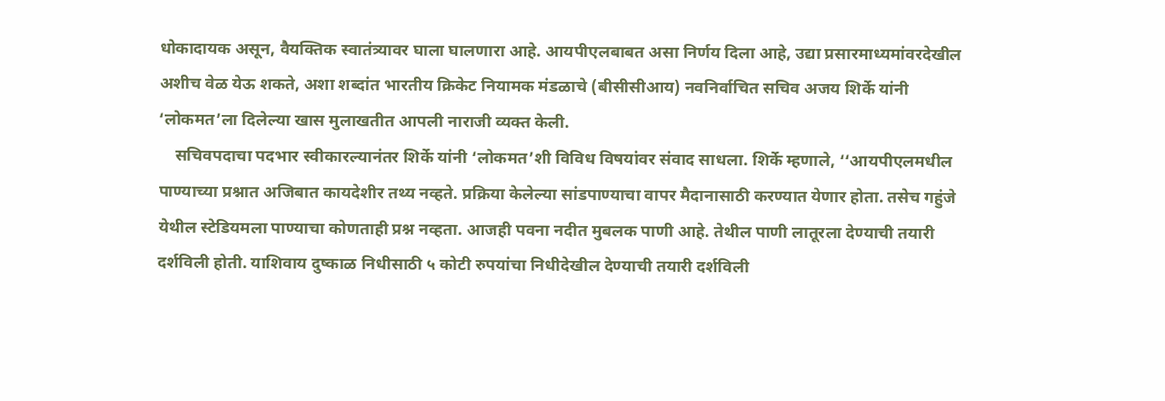धोकादायक असून, वैयक्तिक स्वातंत्र्यावर घाला घालणारा आहे. आयपीएलबाबत असा निर्णय दिला आहे, उद्या प्रसारमाध्यमांवरदेखील अशीच वेळ येऊ शकते, अशा शब्दांत भारतीय क्रिकेट नियामक मंडळाचे (बीसीसीआय) नवनिर्वाचित सचिव अजय शिर्के यांनी ‘लोकमत’ला दिलेल्या खास मुलाखतीत आपली नाराजी व्यक्त केली.
    सचिवपदाचा पदभार स्वीकारल्यानंतर शिर्के यांनी ‘लोकमत’शी विविध विषयांवर संवाद साधला. शिर्के म्हणाले, ‘‘आयपीएलमधील पाण्याच्या प्रश्नात अजिबात कायदेशीर तथ्य नव्हते. प्रक्रिया केलेल्या सांडपाण्याचा वापर मैदानासाठी करण्यात येणार होता. तसेच गहुंजे येथील स्टेडियमला पाण्याचा कोणताही प्रश्न नव्हता. आजही पवना नदीत मुबलक पाणी आहे. तेथील पाणी लातूरला देण्याची तयारी दर्शविली होती. याशिवाय दुष्काळ निधीसाठी ५ कोटी रुपयांचा निधीदेखील देण्याची तयारी दर्शविली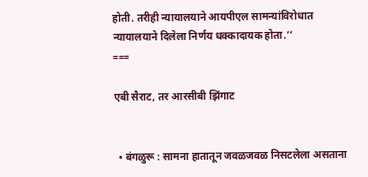होती. तरीही न्यायालयाने आयपीएल सामन्यांविरोधात न्यायालयाने दिलेला निर्णय धक्कादायक होता.’’
===

एबी सैराट, तर आरसीबी झिंगाट


  • बंगळुरू : सामना हातातून जवळजवळ निसटलेला असताना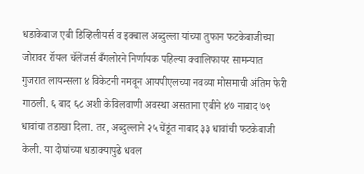धडाकेबाज एबी डिव्हिलीयर्स व इक्बाल अब्दुल्ला यांच्या तुफान फटकेबाजीच्या जोरावर रॉयल चॅलेंजर्स बँगलोरने निर्णायक पहिल्या क्वालिफायर सामन्यात गुजरात लायन्सला ४ विकेटनी नमवून आयपीएलच्या नवव्या मोसमाची अंतिम फेरी गाठली. ६ बाद ६८ अशी केविलवाणी अवस्था असताना एबीने ४७ नाबाद ७९ धावांचा तडाखा दिला. तर, अब्दुल्लाने २५ चेंडूंत नाबाद ३३ धावांची फटकेबाजी केली. या दोघांच्या धडाक्यापुढे धवल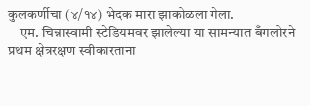कुलकर्णीचा (४/१४) भेदक मारा झाकोळला गेला.
    एम. चिन्नास्वामी स्टेडियमवर झालेल्या या सामन्यात बँगलोरने प्रथम क्षेत्ररक्षण स्वीकारताना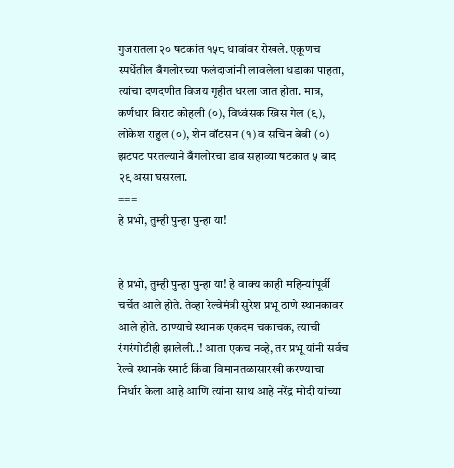गुजरातला २० षटकांत १५८ धावांवर रोखले. एकूणच स्पर्धेतील बँगलोरच्या फलंदाजांनी लावलेला धडाका पाहता, त्यांचा दणदणीत विजय गृहीत धरला जात होता. मात्र, कर्णधार विराट कोहली (०), विध्वंसक ख्रिस गेल (९), लोकेश राहुल (०), शेन वॉटसन (१) व सचिन बेबी (०) झटपट परतल्याने बँगलोरचा डाव सहाव्या षटकात ५ बाद २९ असा घसरला.
===
हे प्रभो, तुम्ही पुन्हा पुन्हा या!


हे प्रभो, तुम्ही पुन्हा पुन्हा या! हे वाक्‍य काही महिन्यांपूर्वी चर्चेत आले होते. तेव्हा रेल्वेमंत्री सुरेश प्रभू ठाणे स्थानकावर आले होते. ठाण्याचे स्थानक एकदम चकाचक, त्याची रंगरंगोटीही झालेली..! आता एकच नव्हे, तर प्रभू यांनी सर्वच रेल्वे स्थानके स्मार्ट किंवा विमानतळासारखी करण्याचा निर्धार केला आहे आणि त्यांना साथ आहे नरेंद्र मोदी यांच्या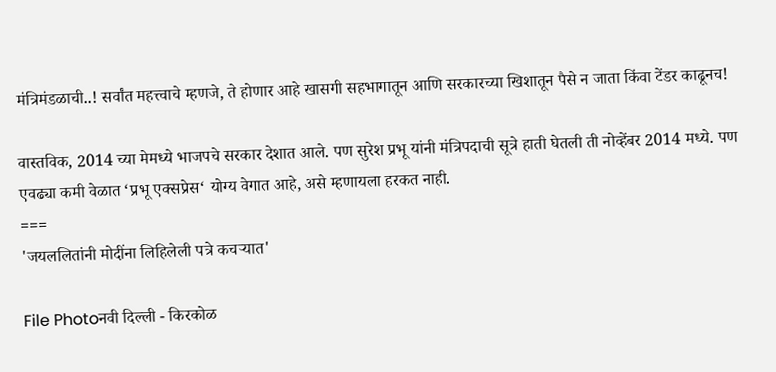मंत्रिमंडळाची..! सर्वांत महत्त्वाचे म्हणजे, ते होणार आहे खासगी सहभागातून आणि सरकारच्या खिशातून पैसे न जाता किंवा टेंडर काढूनच!

वास्तविक, 2014 च्या मेमध्ये भाजपचे सरकार देशात आले. पण सुरेश प्रभू यांनी मंत्रिपदाची सूत्रे हाती घेतली ती नोव्हेंबर 2014 मध्ये. पण एवढ्या कमी वेळात ‘प्रभू एक्‍सप्रेस‘ योग्य वेगात आहे, असे म्हणायला हरकत नाही.
===
'जयललितांनी मोदींना लिहिलेली पत्रे कचऱ्यात'

File Photoनवी दिल्ली - किरकोळ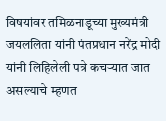विषयांवर तमिळनाडूच्या मुख्यमंत्री जयललिता यांनी पंतप्रधान नरेंद्र मोदी यांनी लिहिलेली पत्रे कचऱ्यात जात असल्याचे म्हणत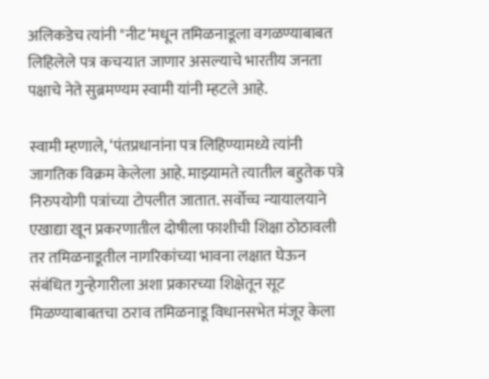अलिकडेच त्यांनी "नीट‘मधून तमिळनाडूला वगळण्याबाबत लिहिलेले पत्र कचऱ्यात जाणार असल्याचे भारतीय जनता पक्षाचे नेते सुब्रमण्यम स्वामी यांनी म्हटले आहे.

स्वामी म्हणाले, ‘पंतप्रधानांना पत्र लिहिण्यामध्ये त्यांनी जागतिक विक्रम केलेला आहे. माझ्यामते त्यातील बहुतेक पत्रे निरुपयोगी पत्रांच्या टोपलीत जातात. सर्वोच्च न्यायालयाने एखाद्या खून प्रकरणातील दोषीला फाशीची शिक्षा ठोठावली तर तमिळनाडूतील नागरिकांच्या भावना लक्षात घेऊन संबंधित गुन्हेगारीला अशा प्रकारच्या शिक्षेतून सूट मिळण्याबाबतचा ठराव तमिळनाडू विधानसभेत मंजूर केला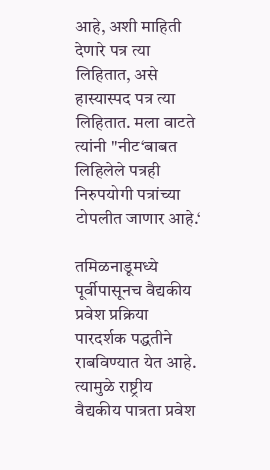आहे, अशी माहिती देणारे पत्र त्या लिहितात, असे हास्यास्पद पत्र त्या लिहितात. मला वाटते त्यांनी "नीट‘बाबत लिहिलेले पत्रही निरुपयोगी पत्रांच्या टोपलीत जाणार आहे.‘

तमिळनाडूमध्ये पूर्वीपासूनच वैद्यकीय प्रवेश प्रक्रिया पारदर्शक पद्धतीने राबविण्यात येत आहे. त्यामुळे राष्ट्रीय वैद्यकीय पात्रता प्रवेश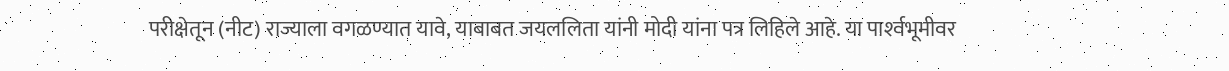परीक्षेतून (नीट) राज्याला वगळण्यात यावे, याबाबत जयललिता यांनी मोदी यांना पत्र लिहिले आहे. या पार्श्‍वभूमीवर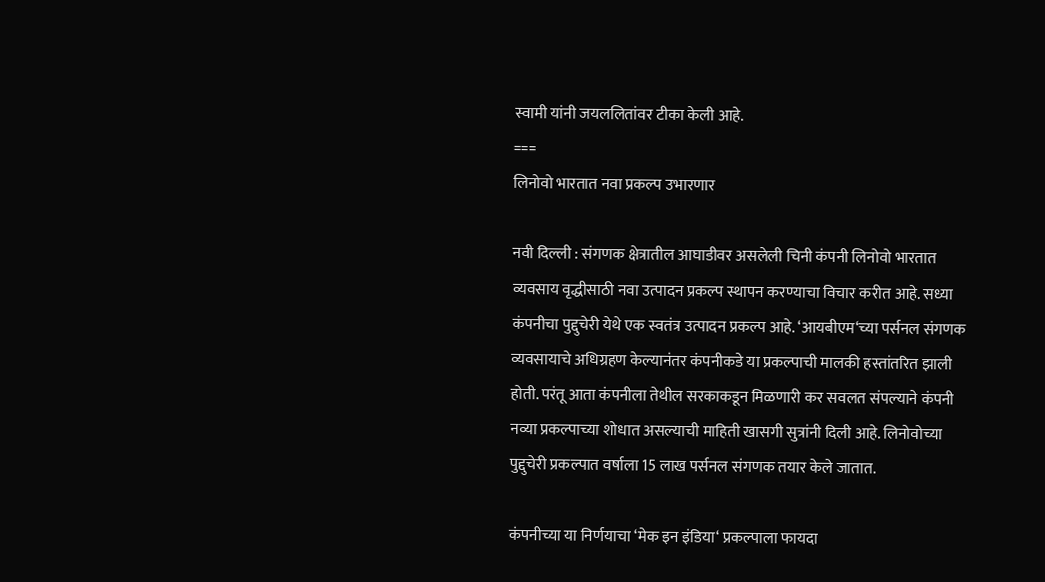स्वामी यांनी जयललितांवर टीका केली आहे.
===
लिनोवो भारतात नवा प्रकल्प उभारणार

नवी दिल्ली : संगणक क्षेत्रातील आघाडीवर असलेली चिनी कंपनी लिनोवो भारतात व्यवसाय वृद्धीसाठी नवा उत्पादन प्रकल्प स्थापन करण्याचा विचार करीत आहे. सध्या कंपनीचा पुद्दुचेरी येथे एक स्वतंत्र उत्पादन प्रकल्प आहे. ‘आयबीएम‘च्या पर्सनल संगणक व्यवसायाचे अधिग्रहण केल्यानंतर कंपनीकडे या प्रकल्पाची मालकी हस्तांतरित झाली होती. परंतू आता कंपनीला तेथील सरकाकडून मिळणारी कर सवलत संपल्याने कंपनी नव्या प्रकल्पाच्या शोधात असल्याची माहिती खासगी सुत्रांनी दिली आहे. लिनोवोच्या पुद्दुचेरी प्रकल्पात वर्षाला 15 लाख पर्सनल संगणक तयार केले जातात.

कंपनीच्या या निर्णयाचा ‘मेक इन इंडिया‘ प्रकल्पाला फायदा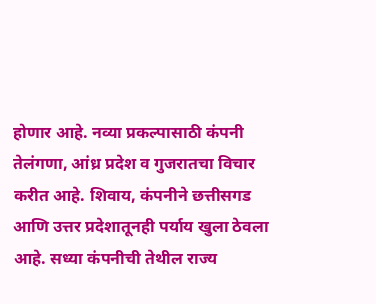होणार आहे. नव्या प्रकल्पासाठी कंपनी तेलंगणा, आंध्र प्रदेश व गुजरातचा विचार करीत आहे. शिवाय, कंपनीने छत्तीसगड आणि उत्तर प्रदेशातूनही पर्याय खुला ठेवला आहे. सध्या कंपनीची तेथील राज्य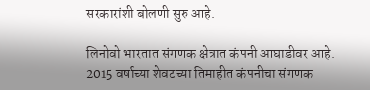सरकारांशी बोलणी सुरु आहे.

लिनोवो भारतात संगणक क्षेत्रात कंपनी आघाडीवर आहे. 2015 वर्षाच्या शेवटच्या तिमाहीत कंपनीचा संगणक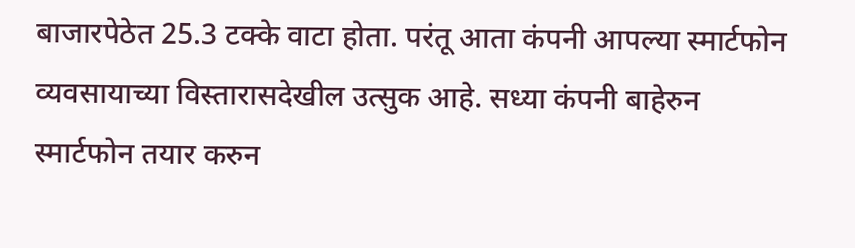बाजारपेठेत 25.3 टक्के वाटा होता. परंतू आता कंपनी आपल्या स्मार्टफोन व्यवसायाच्या विस्तारासदेखील उत्सुक आहे. सध्या कंपनी बाहेरुन स्मार्टफोन तयार करुन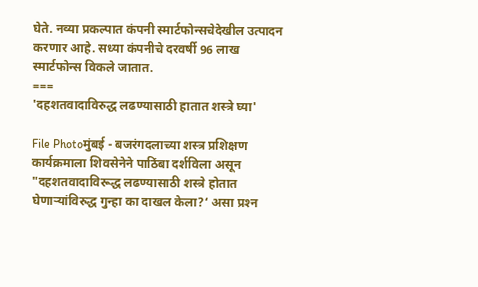घेते. नव्या प्रकल्पात कंपनी स्मार्टफोन्सचेदेखील उत्पादन करणार आहे. सध्या कंपनीचे दरवर्षी 96 लाख स्मार्टफोन्स विकले जातात.
===
'दहशतवादाविरुद्ध लढण्यासाठी हातात शस्त्रे घ्या'

File Photoमुंबई - बजरंगदलाच्या शस्त्र प्रशिक्षण कार्यक्रमाला शिवसेनेने पाठिंबा दर्शविला असून "दहशतवादाविरूद्ध लढण्यासाठी शस्त्रे होतात घेणाऱ्यांविरुद्ध गुन्हा का दाखल केला?‘ असा प्रश्‍न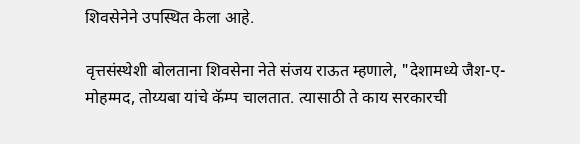शिवसेनेने उपस्थित केला आहे.

वृत्तसंस्थेशी बोलताना शिवसेना नेते संजय राऊत म्हणाले, "देशामध्ये जैश-ए-मोहम्मद, तोय्यबा यांचे कॅम्प चालतात. त्यासाठी ते काय सरकारची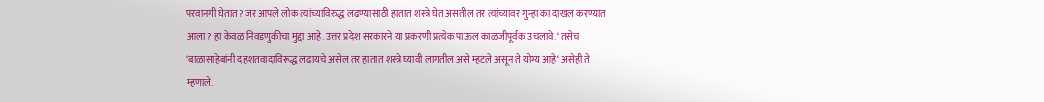परवानगी घेतात? जर आपले लोक त्यांच्याविरुद्ध लढण्यासाठी हातात शस्त्रे घेत असतील तर त्यांच्यावर गुन्हा का दाखल करण्यात आला? हा केवळ निवडणुकीचा मुद्दा आहे. उत्तर प्रदेश सरकारने या प्रकरणी प्रत्येक पाऊल काळजीपूर्वक उचलावे.‘ तसेच ‘बाळासाहेबांनी दहशतवादाविरूद्ध लढायचे असेल तर हातात शस्त्रे घ्यावी लागतील असे म्हटले असून ते योग्य आहे‘ असेही ते म्हणाले.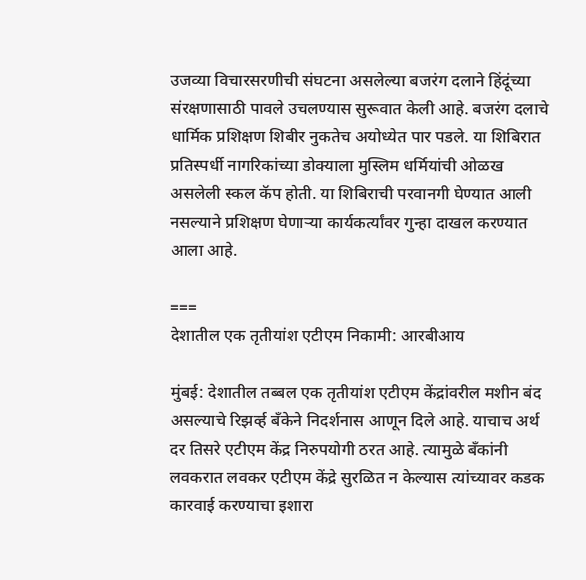उजव्या विचारसरणीची संघटना असलेल्या बजरंग दलाने हिंदूंच्या संरक्षणासाठी पावले उचलण्यास सुरूवात केली आहे. बजरंग दलाचे धार्मिक प्रशिक्षण शिबीर नुकतेच अयोध्येत पार पडले. या शिबिरात प्रतिस्पर्धी नागरिकांच्या डोक्‍याला मुस्लिम धर्मियांची ओळख असलेली स्कल कॅप होती. या शिबिराची परवानगी घेण्यात आली नसल्याने प्रशिक्षण घेणाऱ्या कार्यकर्त्यांवर गुन्हा दाखल करण्यात आला आहे.

===
देशातील एक तृतीयांश एटीएम निकामी: आरबीआय

मुंबई: देशातील तब्बल एक तृतीयांश एटीएम केंद्रांवरील मशीन बंद असल्याचे रिझर्व्ह बँकेने निदर्शनास आणून दिले आहे. याचाच अर्थ दर तिसरे एटीएम केंद्र निरुपयोगी ठरत आहे. त्यामुळे बँकांनी लवकरात लवकर एटीएम केंद्रे सुरळित न केल्यास त्यांच्यावर कडक कारवाई करण्याचा इशारा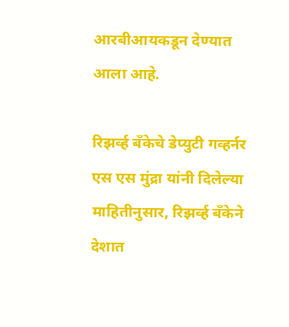आरबीआयकडून देण्यात आला आहे.

रिझर्व्ह बँकेचे डेप्युटी गव्हर्नर एस एस मुंद्रा यांनी दिलेल्या माहितीनुसार, रिझर्व्ह बँकेने देशात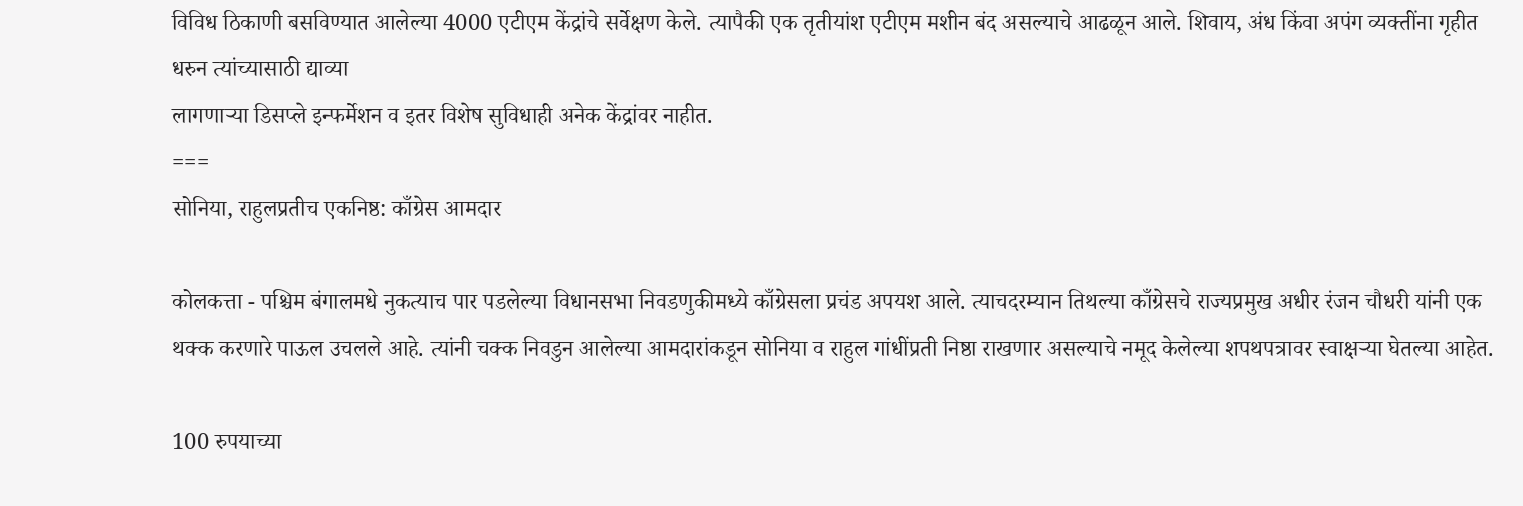विविध ठिकाणी बसविण्यात आलेल्या 4000 एटीएम केंद्रांचे सर्वेक्षण केले. त्यापैकी एक तृतीयांश एटीएम मशीन बंद असल्याचे आढळून आले. शिवाय, अंध किंवा अपंग व्यक्तींना गृहीत धरुन त्यांच्यासाठी द्याव्या
लागणाऱ्या डिसप्ले इन्फर्मेशन व इतर विशेष सुविधाही अनेक केंद्रांवर नाहीत.
===
सोनिया, राहुलप्रतीच एकनिष्ठ: काँग्रेस आमदार

कोलकत्ता - पश्चिम बंगालमधे नुकत्याच पार पडलेल्या विधानसभा निवडणुकीमध्ये काँग्रेसला प्रचंड अपयश आले. त्याचदरम्यान तिथल्या काँग्रेसचे राज्यप्रमुख अधीर रंजन चौधरी यांनी एक थक्क करणारे पाऊल उचलले आहे. त्यांनी चक्क निवडुन आलेल्या आमदारांकडून सोनिया व राहुल गांधींप्रती निष्ठा राखणार असल्याचे नमूद केलेल्या शपथपत्रावर स्वाक्षऱ्या घेतल्या आहेत.

100 रुपयाच्या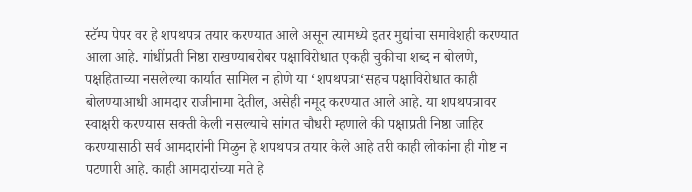स्टॅम्प पेपर वर हे शपथपत्र तयार करण्यात आले असून त्यामध्ये इतर मुद्यांचा समावेशही करण्यात आला आहे. गांधींप्रती निष्ठा राखण्याबरोबर पक्षाविरोधात एकही चुकीचा शब्द न बोलणे, पक्षहिताच्या नसलेल्या कार्यात सामिल न होणे या ‘शपथपत्रा‘सहच पक्षाविरोधात काही बोलण्याआधी आमदार राजीनामा देतील, असेही नमूद करण्यात आले आहे. या शपथपत्रावर स्वाक्षरी करण्यास सक्ती केली नसल्याचे सांगत चौधरी म्हणाले की पक्षाप्रती निष्ठा जाहिर करण्यासाठी सर्व आमदारांनी मिळुन हे शपथपत्र तयार केले आहे तरी काही लोकांना ही गोष्ट न पटणारी आहे. काही आमदारांच्या मते हे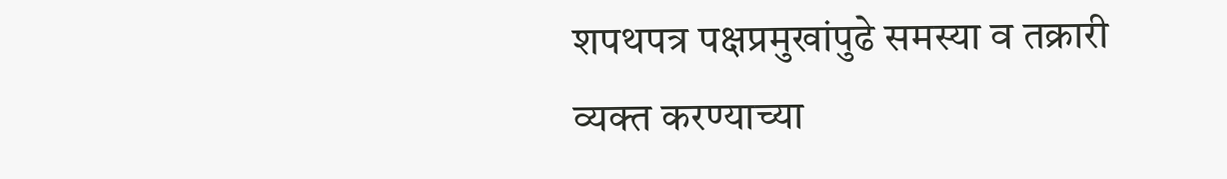शपथपत्र पक्षप्रमुखांपुढे समस्या व तक्रारी व्यक्त करण्याच्या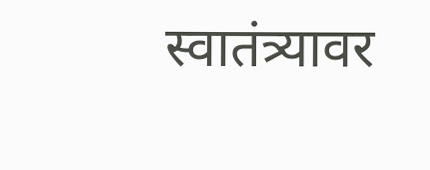स्वातंत्र्यावर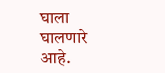घाला घालणारे आहे.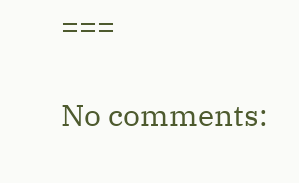===

No comments: